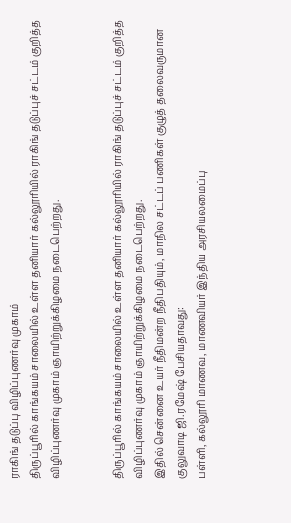ராகிங் தடுப்பு விழிப்புணர்வு முகாம்
திருப்பூரில் காங்கயம் சாலையில் உள்ள தனியார் கல்லூரியில் ராகிங் தடுப்புச் சட்டம் குறித்த விழிப்புணர்வு முகாம் ஞாயிற்றுக்கிழமை நடைபெற்றது.


திருப்பூரில் காங்கயம் சாலையில் உள்ள தனியார் கல்லூரியில் ராகிங் தடுப்புச் சட்டம் குறித்த விழிப்புணர்வு முகாம் ஞாயிற்றுக்கிழமை நடைபெற்றது.
இதில் சென்னை உயர் நீதிமன்ற நீதிபதியும், மாநில சட்டப் பணிகள் குழுத் தலைவருமான குலுவாடி ஜி.ரமேஷ் பேசியதாவது:
பள்ளி, கல்லூரி மாணவ, மாணவியர் இந்திய அரசியலமைப்பு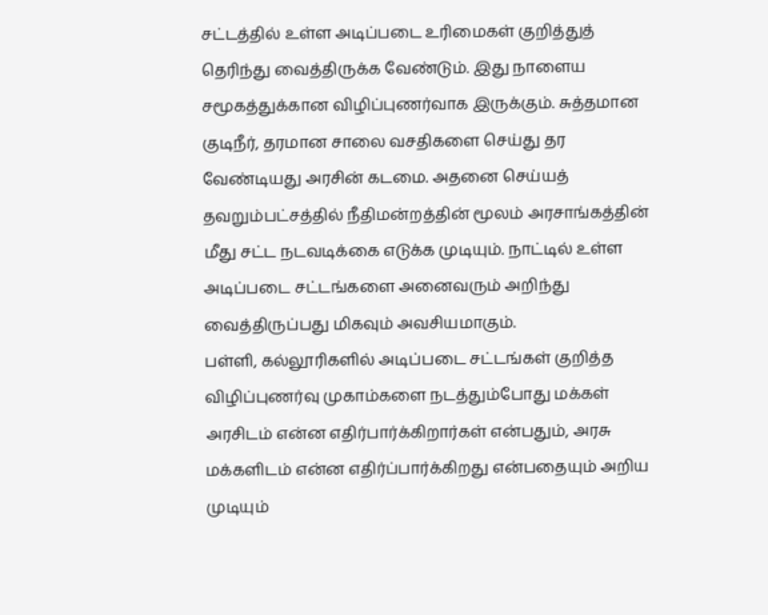சட்டத்தில் உள்ள அடிப்படை உரிமைகள் குறித்துத் தெரிந்து வைத்திருக்க வேண்டும். இது நாளைய சமூகத்துக்கான விழிப்புணர்வாக இருக்கும். சுத்தமான குடிநீர், தரமான சாலை வசதிகளை செய்து தர வேண்டியது அரசின் கடமை. அதனை செய்யத் தவறும்பட்சத்தில் நீதிமன்றத்தின் மூலம் அரசாங்கத்தின் மீது சட்ட நடவடிக்கை எடுக்க முடியும். நாட்டில் உள்ள அடிப்படை சட்டங்களை அனைவரும் அறிந்து வைத்திருப்பது மிகவும் அவசியமாகும்.
பள்ளி, கல்லூரிகளில் அடிப்படை சட்டங்கள் குறித்த விழிப்புணர்வு முகாம்களை நடத்தும்போது மக்கள் அரசிடம் என்ன எதிர்பார்க்கிறார்கள் என்பதும், அரசு மக்களிடம் என்ன எதிர்ப்பார்க்கிறது என்பதையும் அறிய முடியும்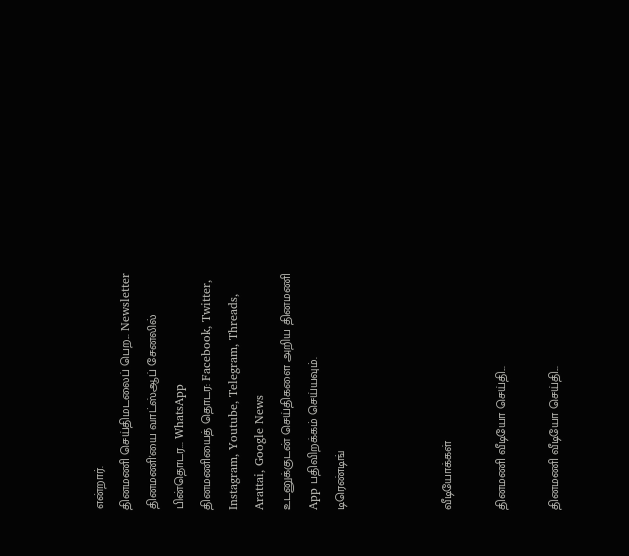என்றார்.
தினமணி செய்திமடலைப் பெற... Newsletter
தினமணி'யை வாட்ஸ்ஆப் சேனலில் பின்தொடர... WhatsApp
தினமணியைத் தொடர: Facebook, Twitter, Instagram, Youtube, Telegram, Threads, Arattai, Google News
உடனுக்குடன் செய்திகளை அறிய தினமணி App பதிவிறக்கம் செய்யவும்.
டிரெண்டிங்



வீடியோக்கள்

தினமணி வீடியோ செய்தி...

தினமணி வீடியோ செய்தி...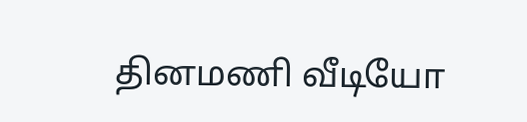தினமணி வீடியோ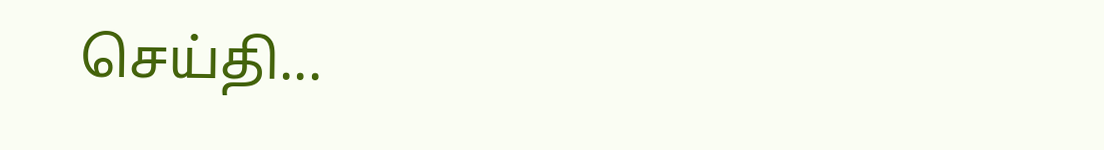செய்தி...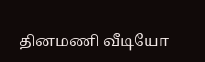தினமணி வீடியோ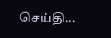செய்தி...